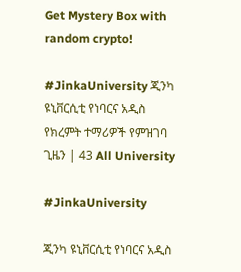Get Mystery Box with random crypto!

#JinkaUniversity ጂንካ ዩኒቨርሲቲ የነባርና አዲስ የክረምት ተማሪዎች የምዝገባ ጊዜን | 43 All University

#JinkaUniversity

ጂንካ ዩኒቨርሲቲ የነባርና አዲስ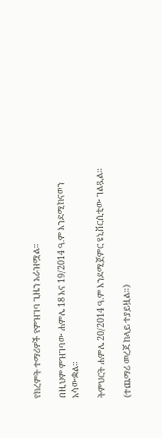የክረምት ተማሪዎች የምዝገባ ጊዜን አራዝሟል።

በዚህም ምዝገባው ሐምሌ 18 እና 19/2014 ዓ.ም እንደሚከናወን አሳውቋል።

ትምህርት ሐምሌ 20/2014 ዓ.ም እንደሚጀምር ዩኒቨርሲቲው ገልጿል።

(ተጨማሪ መረጃ ከላይ ተያይዟል።)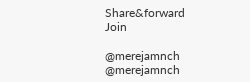Share&forward
Join

@merejamnch
@merejamnch